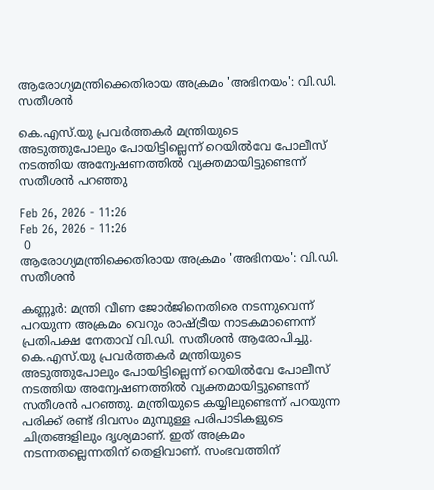ആരോഗ്യമന്ത്രിക്കെതിരായ അക്രമം 'അഭിനയം': വി.ഡി. സതീശൻ

കെ.എസ്.യു പ്രവർത്തകർ മന്ത്രിയുടെ അടുത്തുപോലും പോയിട്ടില്ലെന്ന് റെയിൽവേ പോലീസ് നടത്തിയ അന്വേഷണത്തിൽ വ്യക്തമായിട്ടുണ്ടെന്ന് സതീശന്‍ പറഞ്ഞു

Feb 26, 2026 - 11:26
Feb 26, 2026 - 11:26
 0
ആരോഗ്യമന്ത്രിക്കെതിരായ അക്രമം 'അഭിനയം': വി.ഡി. സതീശൻ

കണ്ണൂര്‍: മന്ത്രി വീണ ജോർജിനെതിരെ നടന്നുവെന്ന് പറയുന്ന അക്രമം വെറും രാഷ്ട്രീയ നാടകമാണെന്ന് പ്രതിപക്ഷ നേതാവ് വി.ഡി. സതീശൻ ആരോപിച്ചു. കെ.എസ്.യു പ്രവർത്തകർ മന്ത്രിയുടെ അടുത്തുപോലും പോയിട്ടില്ലെന്ന് റെയിൽവേ പോലീസ് നടത്തിയ അന്വേഷണത്തിൽ വ്യക്തമായിട്ടുണ്ടെന്ന് സതീശന്‍ പറഞ്ഞു. മന്ത്രിയുടെ കയ്യിലുണ്ടെന്ന് പറയുന്ന പരിക്ക് രണ്ട് ദിവസം മുമ്പുള്ള പരിപാടികളുടെ ചിത്രങ്ങളിലും ദൃശ്യമാണ്. ഇത് അക്രമം നടന്നതല്ലെന്നതിന് തെളിവാണ്. സംഭവത്തിന്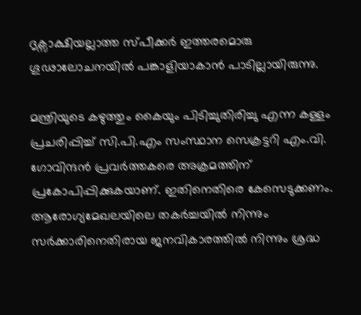ദൃക്സാക്ഷിയല്ലാത്ത സ്പീക്കർ ഇത്തരമൊരു ഗൂഢാലോചനയിൽ പങ്കാളിയാകാൻ പാടില്ലായിരുന്നു.

മന്ത്രിയുടെ കഴുത്തും കൈയും പിടിച്ചുതിരിച്ചു എന്ന കള്ളം പ്രചരിപ്പിച്ച് സി.പി.എം സംസ്ഥാന സെക്രട്ടറി എം.വി. ഗോവിന്ദൻ പ്രവർത്തകരെ അക്രമത്തിന് പ്രകോപിപ്പിക്കുകയാണ്. ഇതിനെതിരെ കേസെടുക്കണം. ആരോഗ്യമേഖലയിലെ തകർച്ചയിൽ നിന്നും സർക്കാരിനെതിരായ ജനവികാരത്തിൽ നിന്നും ശ്രദ്ധ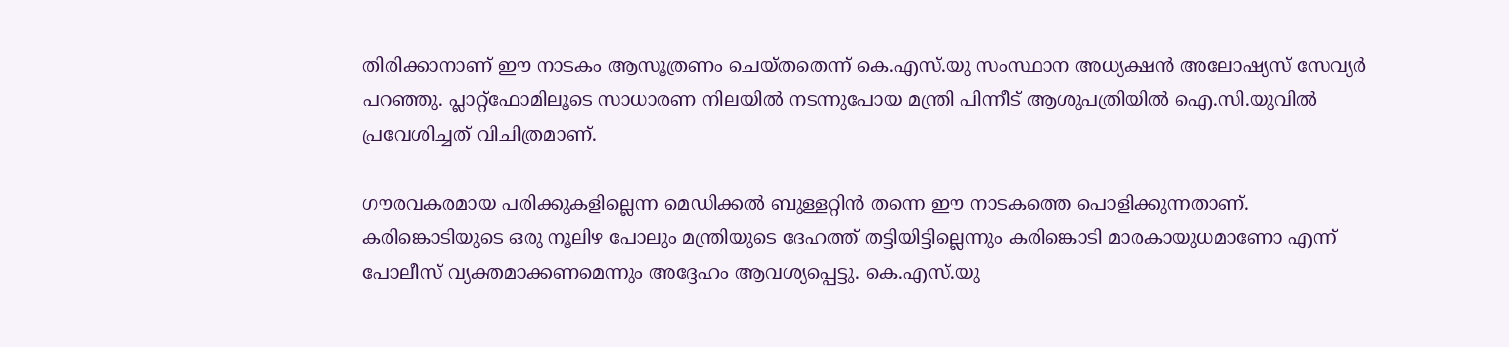തിരിക്കാനാണ് ഈ നാടകം ആസൂത്രണം ചെയ്തതെന്ന് കെ.എസ്.യു സംസ്ഥാന അധ്യക്ഷൻ അലോഷ്യസ് സേവ്യർ പറഞ്ഞു. പ്ലാറ്റ്‌ഫോമിലൂടെ സാധാരണ നിലയിൽ നടന്നുപോയ മന്ത്രി പിന്നീട് ആശുപത്രിയിൽ ഐ.സി.യുവിൽ പ്രവേശിച്ചത് വിചിത്രമാണ്.

ഗൗരവകരമായ പരിക്കുകളില്ലെന്ന മെഡിക്കൽ ബുള്ളറ്റിൻ തന്നെ ഈ നാടകത്തെ പൊളിക്കുന്നതാണ്. കരിങ്കൊടിയുടെ ഒരു നൂലിഴ പോലും മന്ത്രിയുടെ ദേഹത്ത് തട്ടിയിട്ടില്ലെന്നും കരിങ്കൊടി മാരകായുധമാണോ എന്ന് പോലീസ് വ്യക്തമാക്കണമെന്നും അദ്ദേഹം ആവശ്യപ്പെട്ടു. കെ.എസ്.യു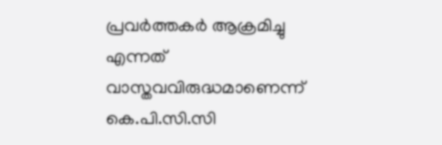പ്രവർത്തകർ ആക്രമിച്ചു എന്നത് വാസ്തവവിരുദ്ധമാണെന്ന് കെ.പി.സി.സി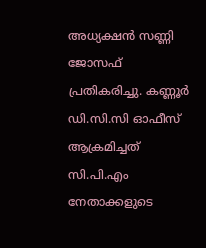അധ്യക്ഷൻ സണ്ണി ജോസഫ് പ്രതികരിച്ചു. കണ്ണൂർ ഡി.സി.സി ഓഫീസ് ആക്രമിച്ചത് സി.പി.എം നേതാക്കളുടെ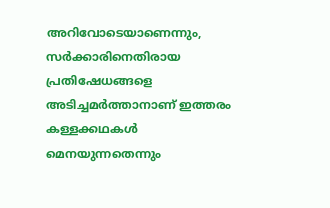അറിവോടെയാണെന്നും, സർക്കാരിനെതിരായ പ്രതിഷേധങ്ങളെ അടിച്ചമർത്താനാണ് ഇത്തരം കള്ളക്കഥകൾ മെനയുന്നതെന്നും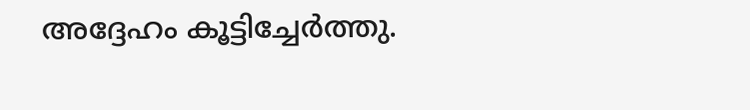അദ്ദേഹം കൂട്ടിച്ചേർത്തു.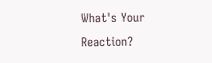What's Your Reaction?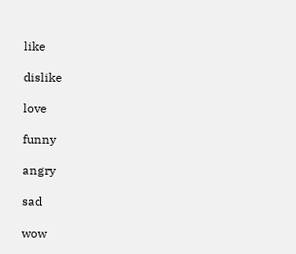like

dislike

love

funny

angry

sad

wow